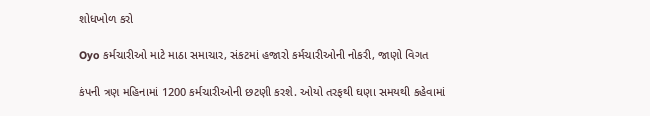શોધખોળ કરો

Oyo કર્મચારીઓ માટે માઠા સમાચાર, સંકટમાં હજારો કર્મચારીઓની નોકરી, જાણો વિગત

કંપની ત્રણ મહિનામાં 1200 કર્મચારીઓની છટણી કરશે. ઓયો તરફથી ઘણા સમયથી કહેવામાં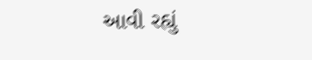આવી રહ્યું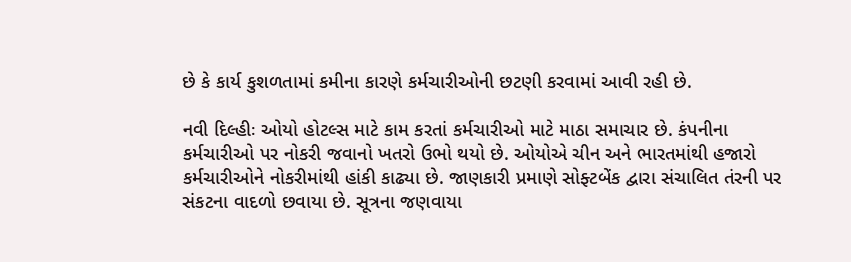છે કે કાર્ય કુશળતામાં કમીના કારણે કર્મચારીઓની છટણી કરવામાં આવી રહી છે.

નવી દિલ્હીઃ ઓયો હોટલ્સ માટે કામ કરતાં કર્મચારીઓ માટે માઠા સમાચાર છે. કંપનીના કર્મચારીઓ પર નોકરી જવાનો ખતરો ઉભો થયો છે. ઓયોએ ચીન અને ભારતમાંથી હજારો કર્મચારીઓને નોકરીમાંથી હાંકી કાઢ્યા છે. જાણકારી પ્રમાણે સોફ્ટબેંક દ્વારા સંચાલિત તંરની પર સંકટના વાદળો છવાયા છે. સૂત્રના જણવાયા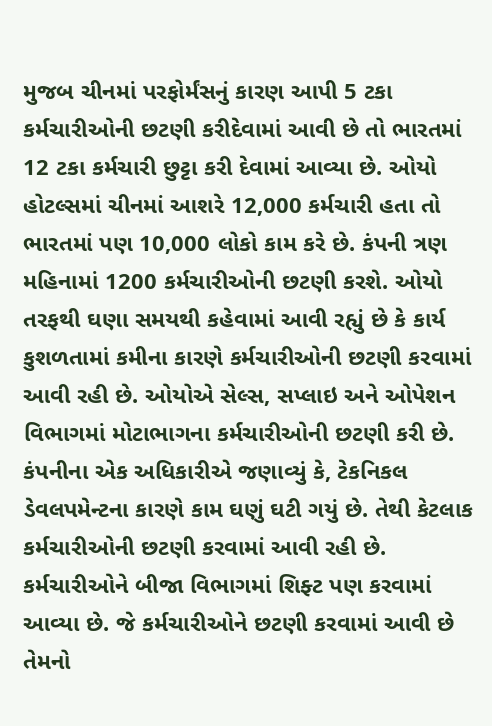મુજબ ચીનમાં પરફોર્મંસનું કારણ આપી 5 ટકા કર્મચારીઓની છટણી કરીદેવામાં આવી છે તો ભારતમાં 12 ટકા કર્મચારી છુટ્ટા કરી દેવામાં આવ્યા છે. ઓયો હોટલ્સમાં ચીનમાં આશરે 12,000 કર્મચારી હતા તો ભારતમાં પણ 10,000 લોકો કામ કરે છે. કંપની ત્રણ મહિનામાં 1200 કર્મચારીઓની છટણી કરશે. ઓયો તરફથી ઘણા સમયથી કહેવામાં આવી રહ્યું છે કે કાર્ય કુશળતામાં કમીના કારણે કર્મચારીઓની છટણી કરવામાં આવી રહી છે. ઓયોએ સેલ્સ, સપ્લાઇ અને ઓપેશન વિભાગમાં મોટાભાગના કર્મચારીઓની છટણી કરી છે. કંપનીના એક અધિકારીએ જણાવ્યું કે, ટેકનિકલ ડેવલપમેન્ટના કારણે કામ ઘણું ઘટી ગયું છે. તેથી કેટલાક કર્મચારીઓની છટણી કરવામાં આવી રહી છે. કર્મચારીઓને બીજા વિભાગમાં શિફ્ટ પણ કરવામાં આવ્યા છે. જે કર્મચારીઓને છટણી કરવામાં આવી છે તેમનો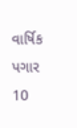વાર્ષિક પગાર 10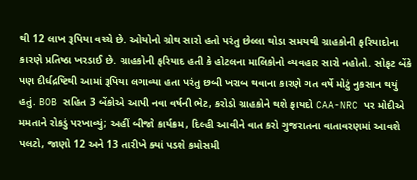થી 12 લાખ રૂપિયા વચ્ચે છે. ઓયોનો ગ્રોથ સારો હતો પરંતુ છેલ્લા થોડા સમયથી ગ્રાહકોની ફરિયાદોના કારણે પ્રતિષ્ઠા ખરડાઈ છે. ગ્રાહકોની ફરિયાદ હતી કે હોટલના માલિકોનો વ્યવહાર સારો નહોતો. સોફટ બેંકે પણ દીર્ધદ્રષ્ટિથી આમાં રૂપિયા લગાવ્યા હતા પરંતુ છબી ખરાબ થવાના કારણે ગત વર્ષે મોટું નુકસાન થયું હતું. BOB સહિત 3 બેંકોએ આપી નવા વર્ષની ભેટ, કરોડો ગ્રાહકોને થશે ફાયદો CAA-NRC પર મોદીએ મમતાને રોકડું પરખાવ્યું; અહીં બીજો કાર્યક્રમ, દિલ્હી આવીને વાત કરો ગુજરાતના વાતાવરણમાં આવશે પલટો, જાણો 12 અને 13 તારીખે ક્યાં પડશે કમોસમી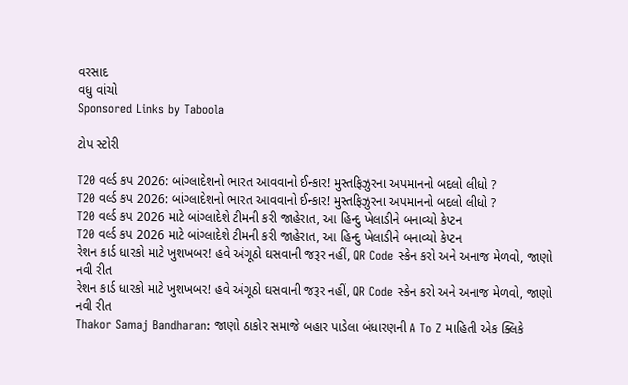વરસાદ
વધુ વાંચો
Sponsored Links by Taboola

ટોપ સ્ટોરી

T20 વર્લ્ડ કપ 2026: બાંગ્લાદેશનો ભારત આવવાનો ઈન્કાર! મુસ્તફિઝુરના અપમાનનો બદલો લીધો ?
T20 વર્લ્ડ કપ 2026: બાંગ્લાદેશનો ભારત આવવાનો ઈન્કાર! મુસ્તફિઝુરના અપમાનનો બદલો લીધો ?
T20 વર્લ્ડ કપ 2026 માટે બાંગ્લાદેશે ટીમની કરી જાહેરાત, આ હિન્દુ ખેલાડીને બનાવ્યો કેપ્ટન
T20 વર્લ્ડ કપ 2026 માટે બાંગ્લાદેશે ટીમની કરી જાહેરાત, આ હિન્દુ ખેલાડીને બનાવ્યો કેપ્ટન
રેશન કાર્ડ ધારકો માટે ખુશખબર! હવે અંગૂઠો ઘસવાની જરૂર નહીં, QR Code સ્કેન કરો અને અનાજ મેળવો, જાણો નવી રીત
રેશન કાર્ડ ધારકો માટે ખુશખબર! હવે અંગૂઠો ઘસવાની જરૂર નહીં, QR Code સ્કેન કરો અને અનાજ મેળવો, જાણો નવી રીત
Thakor Samaj Bandharan: જાણો ઠાકોર સમાજે બહાર પાડેલા બંધારણની A To Z માહિતી એક ક્લિકે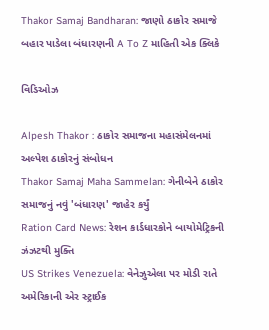Thakor Samaj Bandharan: જાણો ઠાકોર સમાજે બહાર પાડેલા બંધારણની A To Z માહિતી એક ક્લિકે

વિડિઓઝ

Alpesh Thakor : ઠાકોર સમાજના મહાસંમેલનમાં અલ્પેશ ઠાકોરનું સંબોધન
Thakor Samaj Maha Sammelan: ગેનીબેને ઠાકોર સમાજનું નવું 'બંધારણ' જાહેર કર્યું
Ration Card News: રેશન કાર્ડધારકોને બાયોમેટ્રિકની ઝંઝટથી મુક્તિ
US Strikes Venezuela: વેનેઝુએલા પર મોડી રાતે અમેરિકાની એર સ્ટ્રાઈક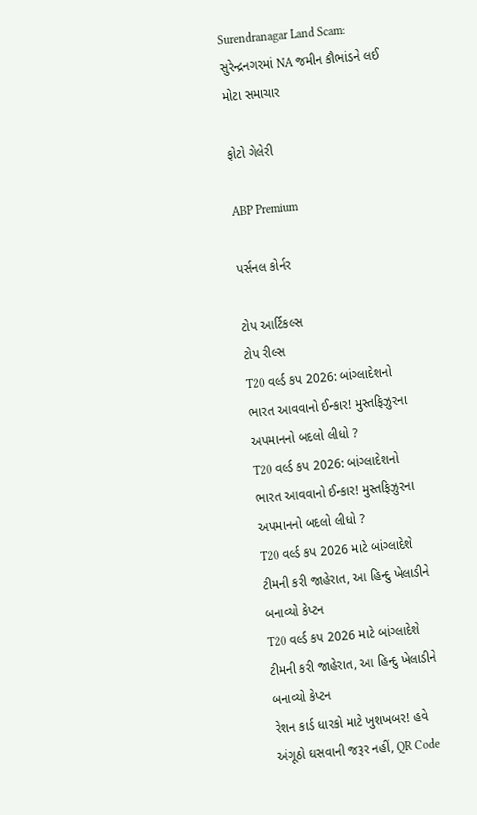Surendranagar Land Scam: સુરેન્દ્રનગરમાં NA જમીન કૌભાંડને લઈ મોટા સમાચાર

ફોટો ગેલેરી

ABP Premium

પર્સનલ કોર્નર

ટોપ આર્ટિકલ્સ
ટોપ રીલ્સ
T20 વર્લ્ડ કપ 2026: બાંગ્લાદેશનો ભારત આવવાનો ઈન્કાર! મુસ્તફિઝુરના અપમાનનો બદલો લીધો ?
T20 વર્લ્ડ કપ 2026: બાંગ્લાદેશનો ભારત આવવાનો ઈન્કાર! મુસ્તફિઝુરના અપમાનનો બદલો લીધો ?
T20 વર્લ્ડ કપ 2026 માટે બાંગ્લાદેશે ટીમની કરી જાહેરાત, આ હિન્દુ ખેલાડીને બનાવ્યો કેપ્ટન
T20 વર્લ્ડ કપ 2026 માટે બાંગ્લાદેશે ટીમની કરી જાહેરાત, આ હિન્દુ ખેલાડીને બનાવ્યો કેપ્ટન
રેશન કાર્ડ ધારકો માટે ખુશખબર! હવે અંગૂઠો ઘસવાની જરૂર નહીં, QR Code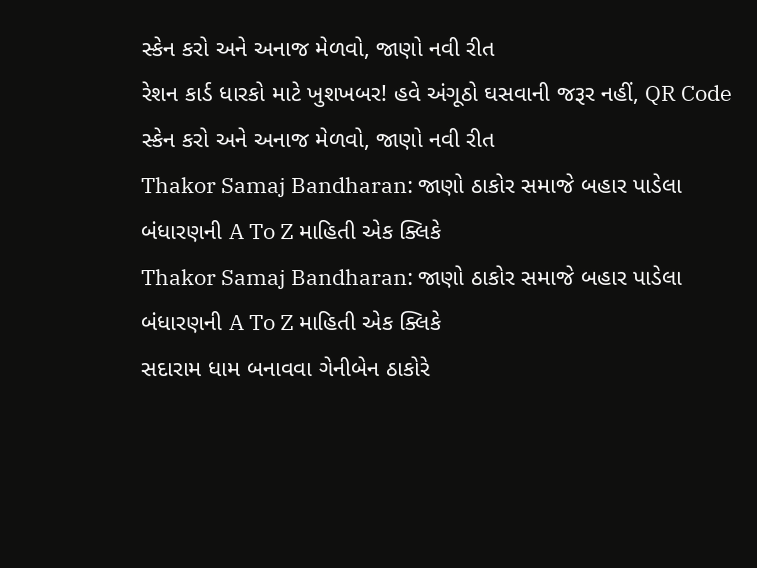સ્કેન કરો અને અનાજ મેળવો, જાણો નવી રીત
રેશન કાર્ડ ધારકો માટે ખુશખબર! હવે અંગૂઠો ઘસવાની જરૂર નહીં, QR Code સ્કેન કરો અને અનાજ મેળવો, જાણો નવી રીત
Thakor Samaj Bandharan: જાણો ઠાકોર સમાજે બહાર પાડેલા બંધારણની A To Z માહિતી એક ક્લિકે
Thakor Samaj Bandharan: જાણો ઠાકોર સમાજે બહાર પાડેલા બંધારણની A To Z માહિતી એક ક્લિકે
સદારામ ધામ બનાવવા ગેનીબેન ઠાકોરે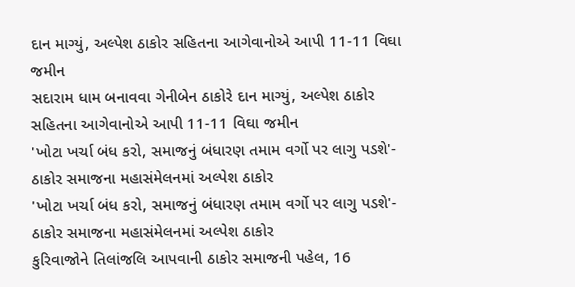દાન માગ્યું, અલ્પેશ ઠાકોર સહિતના આગેવાનોએ આપી 11-11 વિઘા જમીન
સદારામ ધામ બનાવવા ગેનીબેન ઠાકોરે દાન માગ્યું, અલ્પેશ ઠાકોર સહિતના આગેવાનોએ આપી 11-11 વિઘા જમીન
'ખોટા ખર્ચા બંધ કરો, સમાજનું બંધારણ તમામ વર્ગો પર લાગુ પડશે'- ઠાકોર સમાજના મહાસંમેલનમાં અલ્પેશ ઠાકોર
'ખોટા ખર્ચા બંધ કરો, સમાજનું બંધારણ તમામ વર્ગો પર લાગુ પડશે'- ઠાકોર સમાજના મહાસંમેલનમાં અલ્પેશ ઠાકોર
કુરિવાજોને તિલાંજલિ આપવાની ઠાકોર સમાજની પહેલ, 16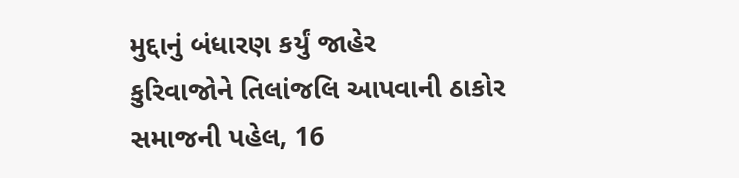મુદ્દાનું બંધારણ કર્યું જાહેર
કુરિવાજોને તિલાંજલિ આપવાની ઠાકોર સમાજની પહેલ, 16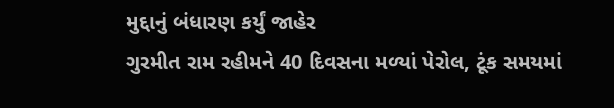મુદ્દાનું બંધારણ કર્યું જાહેર
ગુરમીત રામ રહીમને 40 દિવસના મળ્યાં પેરોલ, ટૂંક સમયમાં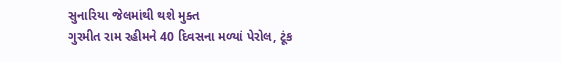સુનારિયા જેલમાંથી થશે મુક્ત
ગુરમીત રામ રહીમને 40 દિવસના મળ્યાં પેરોલ, ટૂંક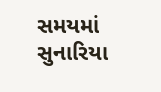સમયમાં સુનારિયા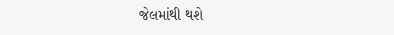જેલમાંથી થશે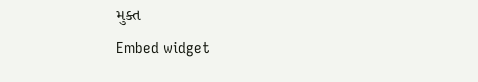મુક્ત
Embed widget